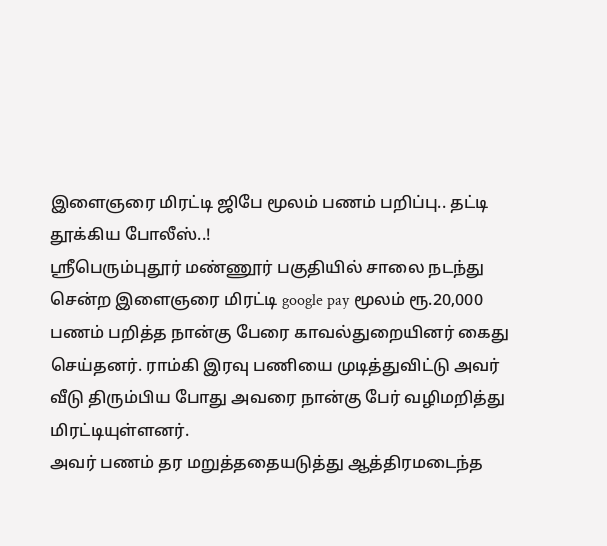இளைஞரை மிரட்டி ஜிபே மூலம் பணம் பறிப்பு.. தட்டி தூக்கிய போலீஸ்..!
ஸ்ரீபெரும்புதூர் மண்ணூர் பகுதியில் சாலை நடந்து சென்ற இளைஞரை மிரட்டி google pay மூலம் ரூ.20,000 பணம் பறித்த நான்கு பேரை காவல்துறையினர் கைது செய்தனர். ராம்கி இரவு பணியை முடித்துவிட்டு அவர் வீடு திரும்பிய போது அவரை நான்கு பேர் வழிமறித்து மிரட்டியுள்ளனர்.
அவர் பணம் தர மறுத்ததையடுத்து ஆத்திரமடைந்த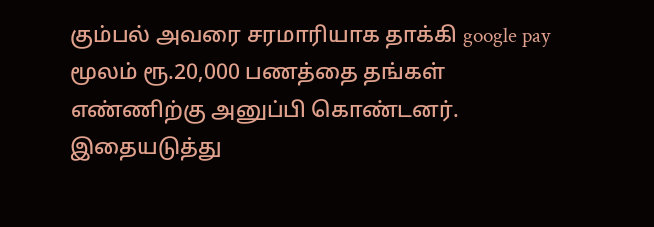கும்பல் அவரை சரமாரியாக தாக்கி google pay மூலம் ரூ.20,000 பணத்தை தங்கள் எண்ணிற்கு அனுப்பி கொண்டனர்.
இதையடுத்து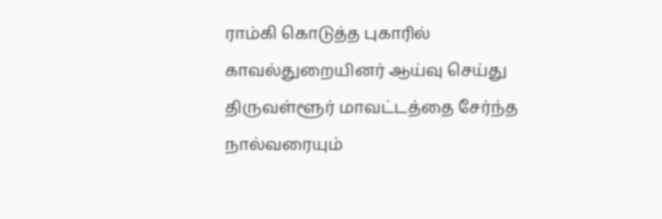ராம்கி கொடுத்த புகாரில் காவல்துறையினர் ஆய்வு செய்து திருவள்ளூர் மாவட்டத்தை சேர்ந்த நால்வரையும்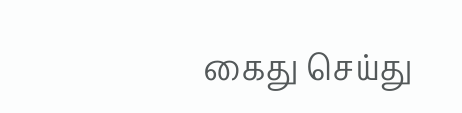கைது செய்து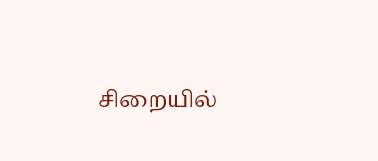சிறையில்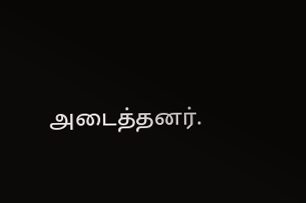அடைத்தனர்.